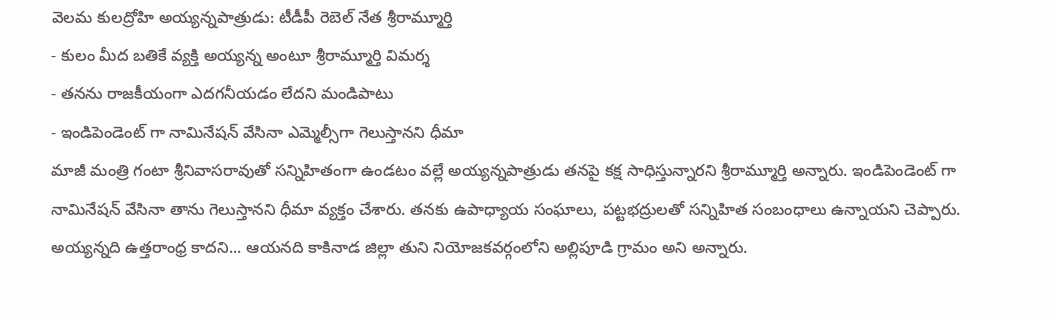వెలమ కులద్రోహి అయ్యన్నపాత్రుడు: టీడీపీ రెబెల్ నేత శ్రీరామ్మూర్తి
- కులం మీద బతికే వ్యక్తి అయ్యన్న అంటూ శ్రీరామ్మూర్తి విమర్శ
- తనను రాజకీయంగా ఎదగనీయడం లేదని మండిపాటు
- ఇండిపెండెంట్ గా నామినేషన్ వేసినా ఎమ్మెల్సీగా గెలుస్తానని ధీమా
మాజీ మంత్రి గంటా శ్రీనివాసరావుతో సన్నిహితంగా ఉండటం వల్లే అయ్యన్నపాత్రుడు తనపై కక్ష సాధిస్తున్నారని శ్రీరామ్మూర్తి అన్నారు. ఇండిపెండెంట్ గా నామినేషన్ వేసినా తాను గెలుస్తానని ధీమా వ్యక్తం చేశారు. తనకు ఉపాధ్యాయ సంఘాలు, పట్టభద్రులతో సన్నిహిత సంబంధాలు ఉన్నాయని చెప్పారు. అయ్యన్నది ఉత్తరాంధ్ర కాదని... ఆయనది కాకినాడ జిల్లా తుని నియోజకవర్గంలోని అల్లిపూడి గ్రామం అని అన్నారు.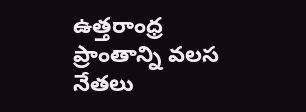ఉత్తరాంధ్ర ప్రాంతాన్ని వలస నేతలు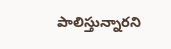పాలిస్తున్నారని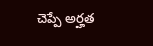చెప్పే అర్హత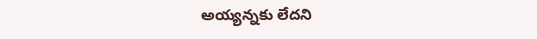అయ్యన్నకు లేదని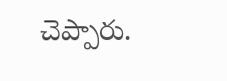చెప్పారు.